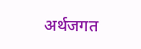अर्थजगत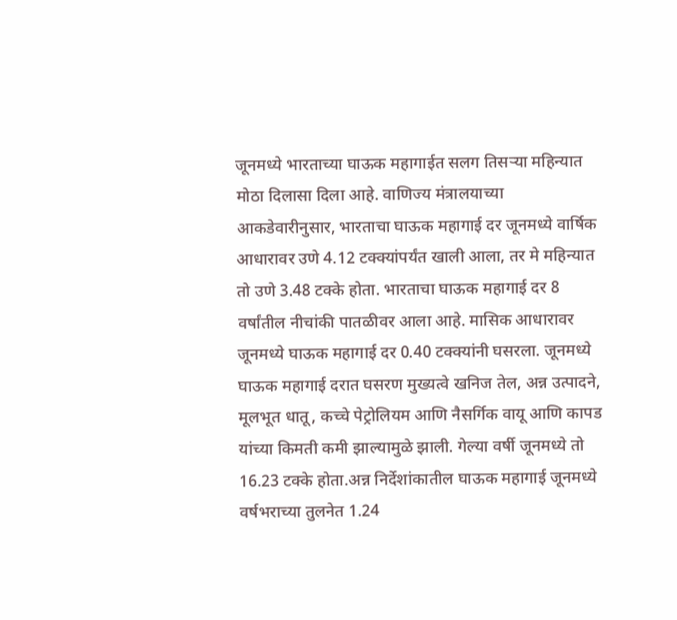जूनमध्ये भारताच्या घाऊक महागाईत सलग तिसर्‍या महिन्यात मोठा दिलासा दिला आहे. वाणिज्य मंत्रालयाच्या आकडेवारीनुसार, भारताचा घाऊक महागाई दर जूनमध्ये वार्षिक आधारावर उणे 4.12 टक्क्यांपर्यंत खाली आला, तर मे महिन्यात तो उणे 3.48 टक्के होता. भारताचा घाऊक महागाई दर 8 वर्षांतील नीचांकी पातळीवर आला आहे. मासिक आधारावर जूनमध्ये घाऊक महागाई दर 0.40 टक्क्यांनी घसरला. जूनमध्ये घाऊक महागाई दरात घसरण मुख्यत्वे खनिज तेल, अन्न उत्पादने, मूलभूत धातू, कच्चे पेट्रोलियम आणि नैसर्गिक वायू आणि कापड यांच्या किमती कमी झाल्यामुळे झाली. गेल्या वर्षी जूनमध्ये तो 16.23 टक्के होता.अन्न निर्देशांकातील घाऊक महागाई जूनमध्ये वर्षभराच्या तुलनेत 1.24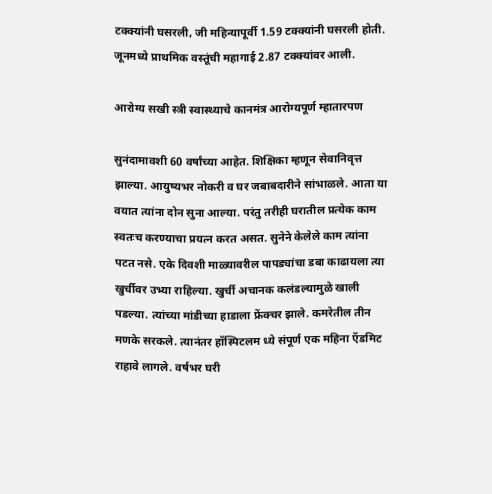टक्क्यांनी घसरली, जी महिन्यापूर्वी 1.59 टक्क्यांनी घसरली होती. जूनमध्ये प्राथमिक वस्तूंची महागाई 2.87 टक्क्यांवर आली.

आरोग्य सखी स्त्री स्वास्थ्याचे कानमंत्र आरोग्यपूर्ण म्हातारपण

सुनंदामावशी 60 वर्षांच्या आहेत. शिक्षिका म्हणून सेवानिवृत्त झाल्या. आयुष्यभर नोकरी व घर जबाबदारीने सांभाळले. आता या वयात त्यांना दोन सुना आल्या. परंतु तरीही घरातील प्रत्येक काम स्वतःच करण्याचा प्रयत्न करत असत. सुनेने केलेले काम त्यांना पटत नसे. एके दिवशी माळ्यावरील पापड्यांचा डबा काढायला त्या खुर्चीवर उभ्या राहिल्या. खुर्ची अचानक कलंडल्यामुळे खाली पडल्या. त्यांच्या मांडीच्या हाडाला फ्रेंक्चर झाले. कमरेतील तीन मणके सरकले. त्यानंतर हॉस्पिटलम ध्ये संपूर्ण एक महिना ऍडमिट राहावे लागले. वर्षभर घरी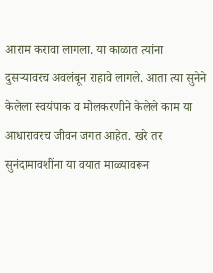आराम करावा लागला. या काळात त्यांना दुसर्‍यावरच अवलंबून राहावे लागले. आता त्या सुनेने केलेला स्वयंपाक व मोलकरणीने केलेले काम या आधारावरच जीवन जगत आहेत. खरे तर सुनंदामावशींना या वयात माळ्यावरून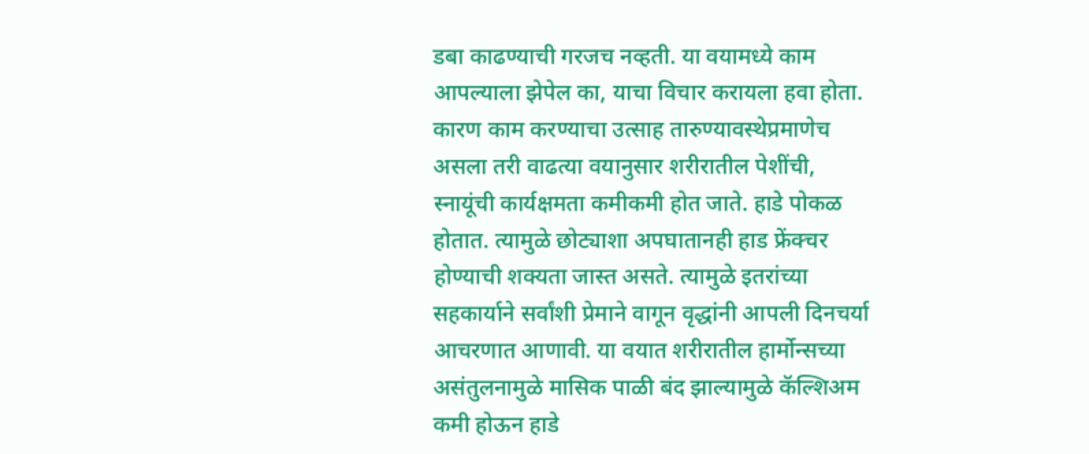डबा काढण्याची गरजच नव्हती. या वयामध्ये काम आपल्याला झेपेल का, याचा विचार करायला हवा होता. कारण काम करण्याचा उत्साह तारुण्यावस्थेप्रमाणेच असला तरी वाढत्या वयानुसार शरीरातील पेशींची, स्नायूंची कार्यक्षमता कमीकमी होत जाते. हाडे पोकळ होतात. त्यामुळे छोट्याशा अपघातानही हाड फ्रेंक्चर होण्याची शक्यता जास्त असते. त्यामुळे इतरांच्या सहकार्याने सर्वांशी प्रेमाने वागून वृद्धांनी आपली दिनचर्या आचरणात आणावी. या वयात शरीरातील हार्मोन्सच्या असंतुलनामुळे मासिक पाळी बंद झाल्यामुळे कॅल्शिअम कमी होऊन हाडे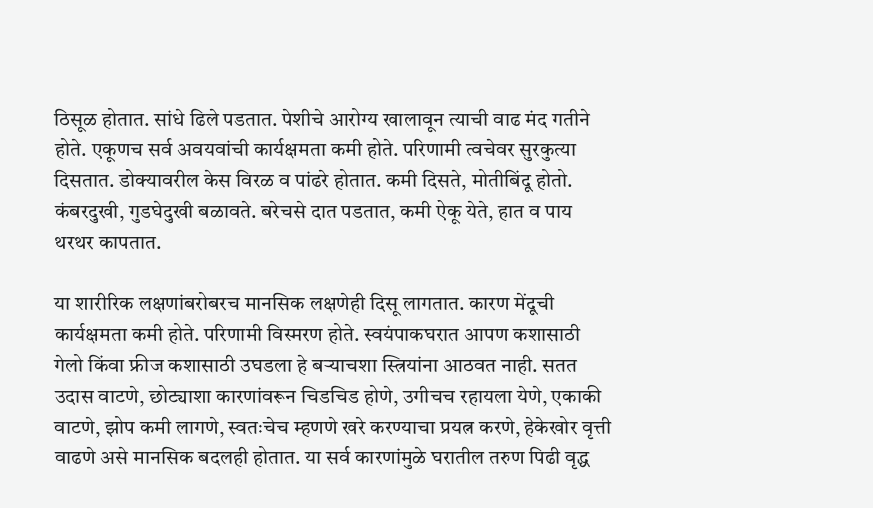ठिसूळ होतात. सांधे ढिले पडतात. पेशीचे आरोग्य खालावून त्याची वाढ मंद गतीने होते. एकूणच सर्व अवयवांची कार्यक्षमता कमी होते. परिणामी त्वचेवर सुरकुत्या दिसतात. डोक्यावरील केस विरळ व पांढरे होतात. कमी दिसते, मोतीबिंदू होतो. कंबरदुखी, गुडघेदुखी बळावते. बरेचसे दात पडतात, कमी ऐकू येते, हात व पाय थरथर कापतात.

या शारीरिक लक्षणांबरोबरच मानसिक लक्षणेही दिसू लागतात. कारण मेंदूची कार्यक्षमता कमी होते. परिणामी विस्मरण होते. स्वयंपाकघरात आपण कशासाठी गेलो किंवा फ्रीज कशासाठी उघडला हे बर्‍याचशा स्त्रियांना आठवत नाही. सतत उदास वाटणे, छोट्याशा कारणांवरून चिडचिड होणे, उगीचच रहायला येणे, एकाकी वाटणे, झोप कमी लागणे, स्वतःचेच म्हणणे खरे करण्याचा प्रयत्न करणे, हेकेखोर वृत्ती वाढणे असे मानसिक बदलही होतात. या सर्व कारणांमुळे घरातील तरुण पिढी वृद्ध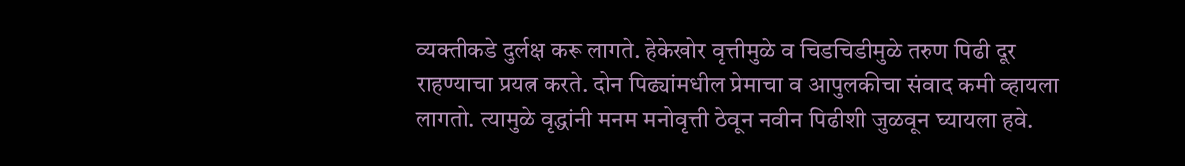व्यक्तीकडे दुर्लक्ष करू लागते. हेकेखोर वृत्तीमुळे व चिडचिडीमुळे तरुण पिढी दूर राहण्याचा प्रयत्न करते. दोन पिढ्यांमधील प्रेमाचा व आपुलकीचा संवाद कमी व्हायला लागतो. त्यामुळे वृद्धांनी मनम मनोवृत्ती ठेवून नवीन पिढीशी जुळवून घ्यायला हवे.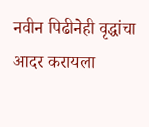नवीन पिढीनेही वृद्धांचा आदर करायला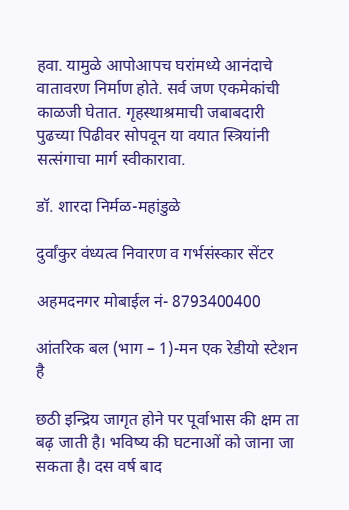हवा. यामुळे आपोआपच घरांमध्ये आनंदाचे वातावरण निर्माण होते. सर्व जण एकमेकांची काळजी घेतात. गृहस्थाश्रमाची जबाबदारी पुढच्या पिढीवर सोपवून या वयात स्त्रियांनी सत्संगाचा मार्ग स्वीकारावा.

डॉ. शारदा निर्मळ-महांडुळे

दुर्वांकुर वंध्यत्व निवारण व गर्भसंस्कार सेंटर

अहमदनगर मोबाईल नं- 8793400400

आंतरिक बल (भाग – 1)-मन एक रेडीयो स्टेशन है

छठी इन्द्रिय जागृत होने पर पूर्वाभास की क्षम ता बढ़ जाती है। भविष्य की घटनाओं को जाना जा सकता है। दस वर्ष बाद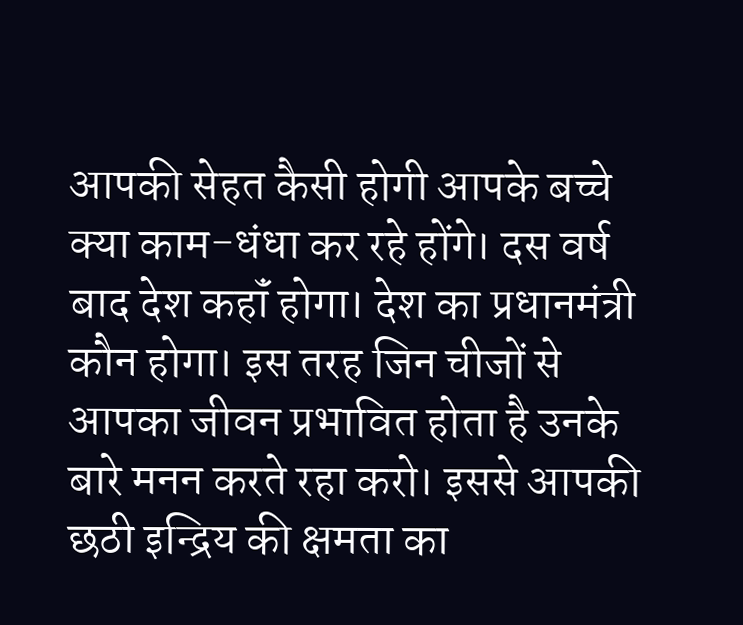आपकी सेहत कैसी होगी आपके बच्चे क्या काम-धंधा कर रहे होंगे। दस वर्ष बाद देश कहॉं होगा। देश का प्रधानमंत्री कौन होगा। इस तरह जिन चीजों से आपका जीवन प्रभावित होता है उनके बारे मनन करते रहा करो। इससे आपकी छठी इन्द्रिय की क्षमता का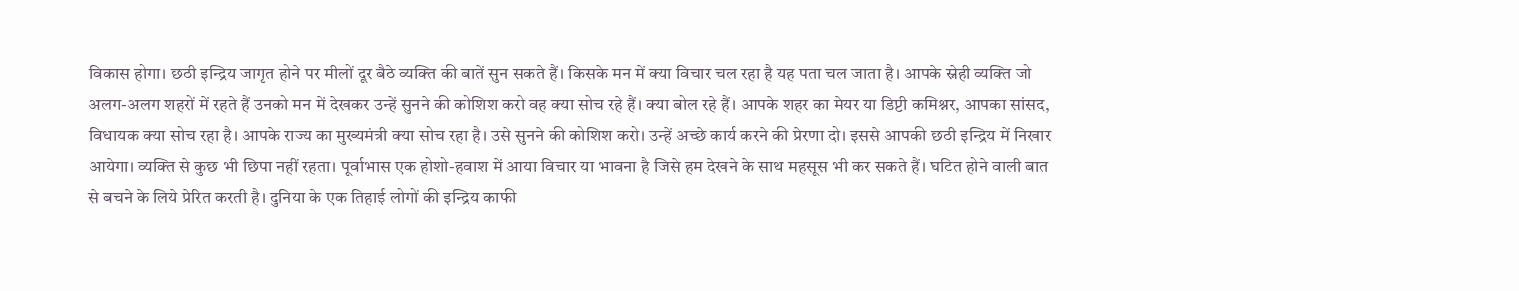विकास होगा। छठी इन्द्रिय जागृत होने पर मीलों दूर बैठे व्यक्ति की बातें सुन सकते हैं। किसके मन में क्या विचार चल रहा है यह पता चल जाता है। आपके स्नेही व्यक्ति जो अलग-अलग शहरों में रहते हैं उनको मन में देखकर उन्हें सुनने की कोशिश करो वह क्या सोच रहे हैं। क्या बोल रहे हैं। आपके शहर का मेयर या डिप्टी कमिश्नर, आपका सांसद, विधायक क्या सोच रहा है। आपके राज्य का मुख्यमंत्री क्या सोच रहा है। उसे सुनने की कोशिश करो। उन्हें अच्छे कार्य करने की प्रेरणा दो। इससे आपकी छठी इन्द्रिय में निखार आयेगा। व्यक्ति से कुछ भी छिपा नहीं रहता। पूर्वाभास एक होशो-हवाश में आया विचार या भावना है जिसे हम देखने के साथ महसूस भी कर सकते हैं। घटित होने वाली बात से बचने के लिये प्रेरित करती है। दुनिया के एक तिहाई लोगों की इन्द्रिय काफी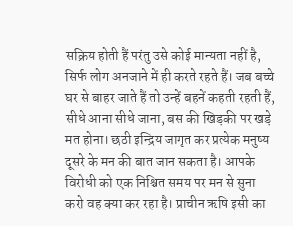सक्रिय होती हैं परंतु उसे कोई मान्यता नहीं है, सिर्फ लोग अनजाने में ही करते रहते हैं। जब बच्चे घर से बाहर जाते हैं तो उन्हें बहनें कहती रहती हैं, सीधे आना सीधे जाना, बस की खिड़की पर खड़े मत होना। छठी इन्द्रिय जागृत कर प्रत्येक मनुष्य दूसरे के मन की बात जान सकता है। आपके विरोधी को एक निश्चित समय पर मन से सुना करो वह क्या कर रहा है। प्राचीन ऋषि इसी का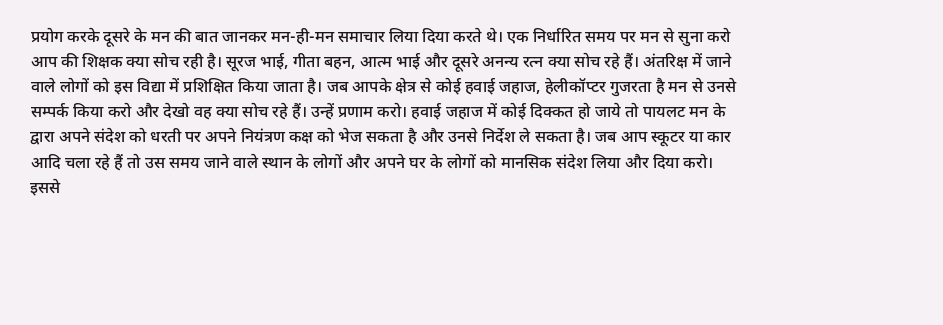प्रयोग करके दूसरे के मन की बात जानकर मन-ही-मन समाचार लिया दिया करते थे। एक निर्धारित समय पर मन से सुना करो आप की शिक्षक क्या सोच रही है। सूरज भाई, गीता बहन, आत्म भाई और दूसरे अनन्य रत्न क्या सोच रहे हैं। अंतरिक्ष में जाने वाले लोगों को इस विद्या में प्रशिक्षित किया जाता है। जब आपके क्षेत्र से कोई हवाई जहाज, हेलीकॉप्टर गुजरता है मन से उनसे सम्पर्क किया करो और देखो वह क्या सोच रहे हैं। उन्हें प्रणाम करो। हवाई जहाज में कोई दिक्कत हो जाये तो पायलट मन के द्वारा अपने संदेश को धरती पर अपने नियंत्रण कक्ष को भेज सकता है और उनसे निर्देश ले सकता है। जब आप स्कूटर या कार आदि चला रहे हैं तो उस समय जाने वाले स्थान के लोगों और अपने घर के लोगों को मानसिक संदेश लिया और दिया करो। इससे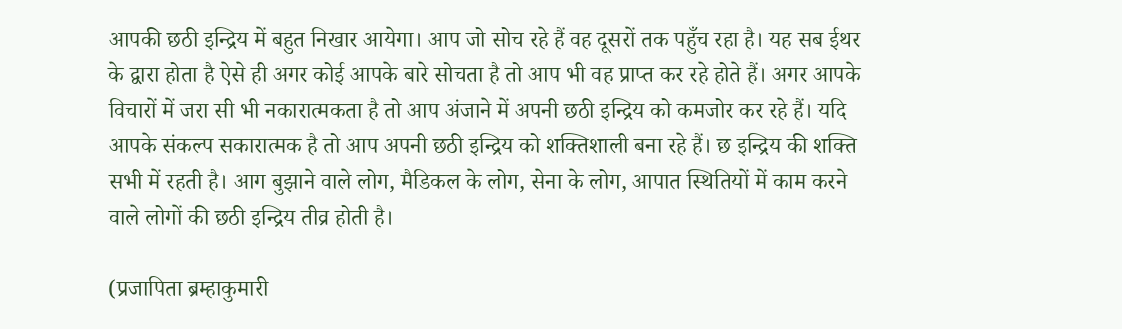आपकी छठी इन्द्रिय में बहुत निखार आयेगा। आप जो सोच रहे हैं वह दूसरों तक पहुँच रहा है। यह सब ईथर के द्वारा होता है ऐसे ही अगर कोई आपके बारे सोचता है तो आप भी वह प्राप्त कर रहे होते हैं। अगर आपके विचारों में जरा सी भी नकारात्मकता है तो आप अंजाने में अपनी छठी इन्द्रिय को कमजोर कर रहे हैं। यदि आपके संकल्प सकारात्मक है तो आप अपनी छठी इन्द्रिय को शक्तिशाली बना रहे हैं। छ इन्द्रिय की शक्ति सभी में रहती है। आग बुझाने वाले लोग, मैडिकल के लोग, सेना के लोग, आपात स्थितियों में काम करने वाले लोगों की छठी इन्द्रिय तीव्र होती है।

(प्रजापिता ब्रम्हाकुमारी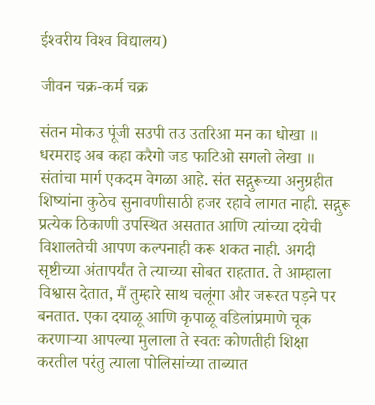ईश्‍वरीय विश्‍व विद्यालय)

जीवन चक्र-कर्म चक्र

संतन मोकउ पूंजी सउपी तउ उतरिआ मन का धोखा ॥ धरमराइ अब कहा करैगो जड फाटिओ सगलो लेखा ॥ संतांचा मार्ग एकदम वेगळा आहे. संत सद्गुरूच्या अनुग्रहीत शिष्यांना कुठेच सुनावणीसाठी हजर रहावे लागत नाही. सद्गुरू प्रत्येक ठिकाणी उपस्थित असतात आणि त्यांच्या दयेची विशालतेची आपण कल्पनाही करू शकत नाही. अगदी सृष्टीच्या अंतापर्यंत ते त्याच्या सोबत राहतात. ते आम्हाला विश्वास देतात, मैं तुम्हारे साथ चलूंगा और जरूरत पड़ने पर बनतात. एका दयाळू आणि कृपाळू वडिलांप्रमाणे चूक करणार्‍या आपल्या मुलाला ते स्वतः कोणतीही शिक्षा करतील परंतु त्याला पोलिसांच्या ताब्यात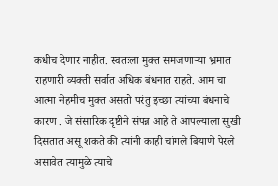कधीच देणार नाहीत. स्वतःला मुक्त समजणार्‍या भ्रमात राहणारी व्यक्ती सर्वात अधिक बंधनात राहते. आम चा आत्मा नेहमीच मुक्त असतो परंतु इच्छा त्यांच्या बंधनाचे कारण . जे संसारिक दृष्टीने संपन्न आहे ते आपल्याला सुखी दिसतात असू शकते की त्यांनी काही चांगले बियाणे पेरले असावेत त्यामुळे त्याचे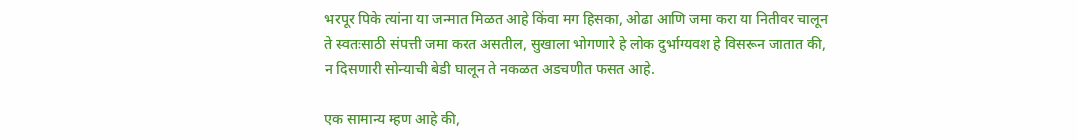भरपूर पिके त्यांना या जन्मात मिळत आहे किंवा मग हिसका, ओढा आणि जमा करा या नितीवर चालून ते स्वतःसाठी संपत्ती जमा करत असतील, सुखाला भोगणारे हे लोक दुर्भाग्यवश हे विसरून जातात की, न दिसणारी सोन्याची बेडी घालून ते नकळत अडचणीत फसत आहे.

एक सामान्य म्हण आहे की,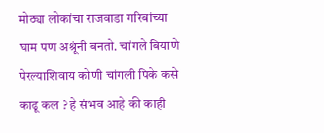मोठ्या लोकांचा राजवाडा गरिबांच्या घाम पण अश्रूंनी बनतो. चांगले बियाणे पेरल्याशिवाय कोणी चांगली पिके कसे काढू कल ? हे संभव आहे की काही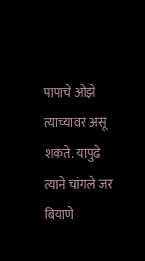पापाचे ओझे त्याच्यावर असू शकते. यापुढे त्याने चांगले जर बियाणे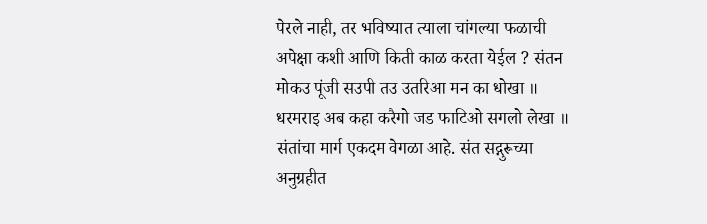पेरले नाही, तर भविष्यात त्याला चांगल्या फळाची अपेक्षा कशी आणि किती काळ करता येईल ? संतन मोकउ पूंजी सउपी तउ उतरिआ मन का धोखा ॥ धरमराइ अब कहा करैगो जड फाटिओ सगलो लेखा ॥ संतांचा मार्ग एकदम वेगळा आहे. संत सद्गुरूच्या अनुग्रहीत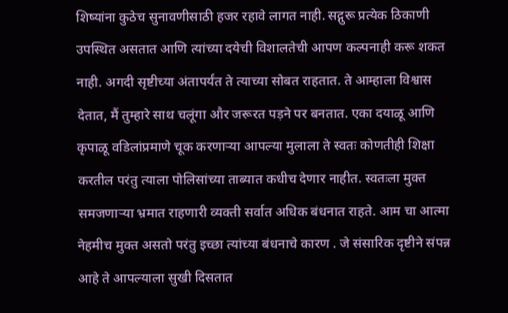शिष्यांना कुठेच सुनावणीसाठी हजर रहावे लागत नाही. सद्गुरू प्रत्येक ठिकाणी उपस्थित असतात आणि त्यांच्या दयेची विशालतेची आपण कल्पनाही करू शकत नाही. अगदी सृष्टीच्या अंतापर्यंत ते त्याच्या सोबत राहतात. ते आम्हाला विश्वास देतात, मैं तुम्हारे साथ चलूंगा और जरूरत पड़ने पर बनतात. एका दयाळू आणि कृपाळू वडिलांप्रमाणे चूक करणार्‍या आपल्या मुलाला ते स्वतः कोणतीही शिक्षा करतील परंतु त्याला पोलिसांच्या ताब्यात कधीच देणार नाहीत. स्वतःला मुक्त समजणार्‍या भ्रमात राहणारी व्यक्ती सर्वात अधिक बंधनात राहते. आम चा आत्मा नेहमीच मुक्त असतो परंतु इच्छा त्यांच्या बंधनाचे कारण . जे संसारिक दृष्टीने संपन्न आहे ते आपल्याला सुखी दिसतात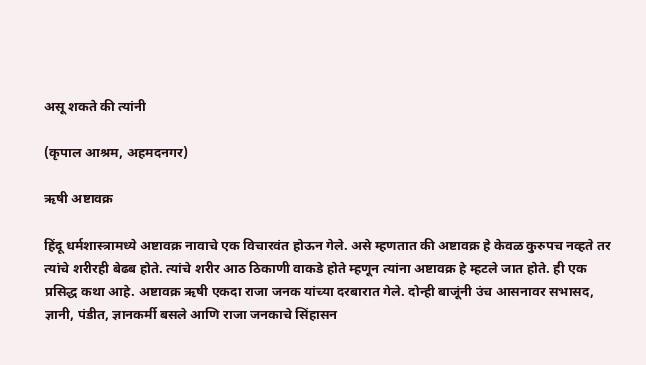असू शकते की त्यांनी

(कृपाल आश्रम, अहमदनगर)

ऋषी अष्टावक्र

हिंदू धर्मशास्त्रामध्ये अष्टावक्र नावाचे एक विचारवंत होऊन गेले. असे म्हणतात की अष्टावक्र हे केवळ कुरुपच नव्हते तर त्यांचे शरीरही बेढब होते. त्यांचे शरीर आठ ठिकाणी वाकडे होते म्हणून त्यांना अष्टावक्र हे म्हटले जात होते. ही एक प्रसिद्ध कथा आहे. अष्टावक्र ऋषी एकदा राजा जनक यांच्या दरबारात गेले. दोन्ही बाजूंनी उंच आसनावर सभासद, ज्ञानी, पंडीत, ज्ञानकर्मी बसले आणि राजा जनकाचे सिंहासन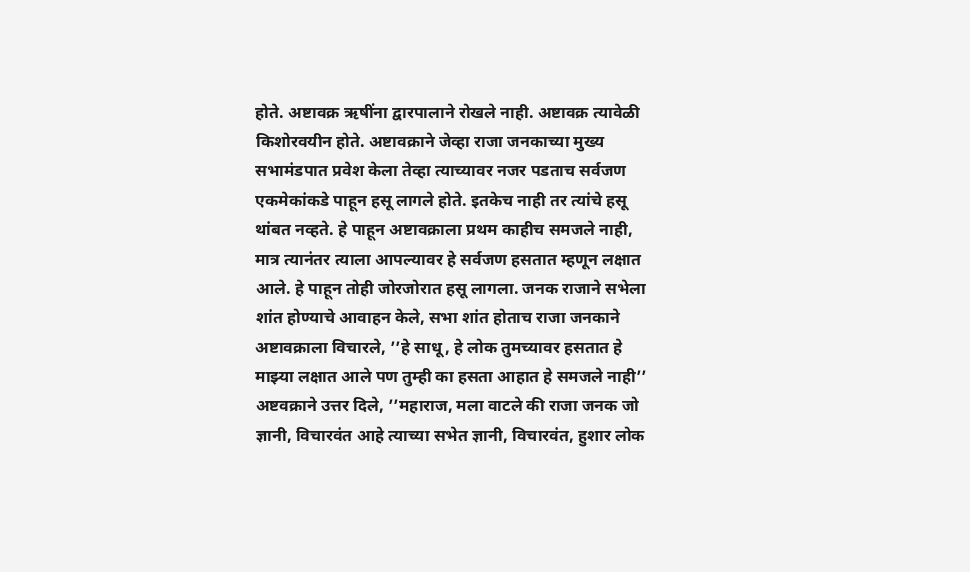होते. अष्टावक्र ऋषींना द्वारपालाने रोखले नाही. अष्टावक्र त्यावेळी किशोरवयीन होते. अष्टावक्राने जेव्हा राजा जनकाच्या मुख्य सभामंडपात प्रवेश केला तेव्हा त्याच्यावर नजर पडताच सर्वजण एकमेकांकडे पाहून हसू लागले होते. इतकेच नाही तर त्यांचे हसू थांबत नव्हते. हे पाहून अष्टावक्राला प्रथम काहीच समजले नाही, मात्र त्यानंतर त्याला आपल्यावर हे सर्वजण हसतात म्हणून लक्षात आले. हे पाहून तोही जोरजोरात हसू लागला. जनक राजाने सभेला शांत होण्याचे आवाहन केले, सभा शांत होताच राजा जनकाने अष्टावक्राला विचारले, ’’हे साधू, हे लोक तुमच्यावर हसतात हे माझ्या लक्षात आले पण तुम्ही का हसता आहात हे समजले नाही’’ अष्टवक्राने उत्तर दिले, ’’महाराज, मला वाटले की राजा जनक जो ज्ञानी, विचारवंत आहे त्याच्या सभेत ज्ञानी, विचारवंत, हुशार लोक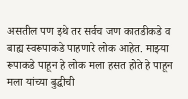असतील पण इथे तर सर्वच जण कातडीकडे व बाह्य स्वरूपाकडे पाहणारे लोक आहेत. माझ्या रूपाकडे पाहून हे लोक मला हसत होते हे पाहून मला यांच्या बुद्धीची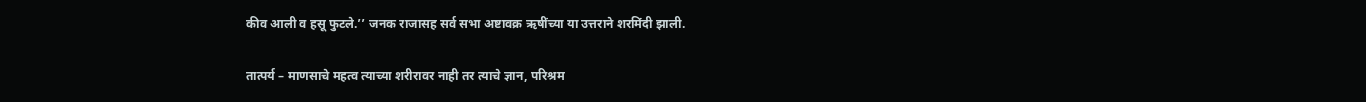कीव आली व हसू फुटले.’’ जनक राजासह सर्व सभा अष्टावक्र ऋषींच्या या उत्तराने शरमिंदी झाली.

तात्पर्य – माणसाचे महत्व त्याच्या शरीरावर नाही तर त्याचे ज्ञान, परिश्रम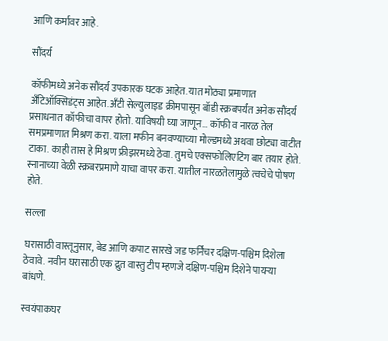आणि कर्मावर आहे.

सौंदर्य

कॉफीमध्ये अनेक सौंदर्य उपकारक घटक आहेत. यात मोठ्या प्रमाणात अँटिऑक्सिडंट्स आहेत. अँटी सेल्युलाइड क्रीमपासून बॉडी स्क्रबपर्यंत अनेक सौंदर्य प्रसाधनात कॉफीचा वापर होतो. याविषयी घ्या जाणून… कॉफी व नारळ तेल समप्रमाणात मिश्रण करा. याला मफीन बनवण्याच्या मोल्डमध्ये अथवा छोट्या वाटीत टाका. काही तास हे मिश्रण फ्रीझरमध्ये ठेवा. तुमचे एक्सफोलिएटिंग बार तयार होते. स्नानाच्या वेळी स्क्रबरप्रमाणे याचा वापर करा. यातील नारळतेलामुळे त्वचेचे पोषण होते.

सल्ला

घरासाठी वास्तूनुसार, बेड आणि कपाट सारखे जड फर्निचर दक्षिण-पश्चिम दिशेला ठेवावे. नवीन घरासाठी एक द्रुत वास्तु टीप म्हणजे दक्षिण-पश्चिम दिशेने पायर्‍या बांधणे.

स्वयंपाकघर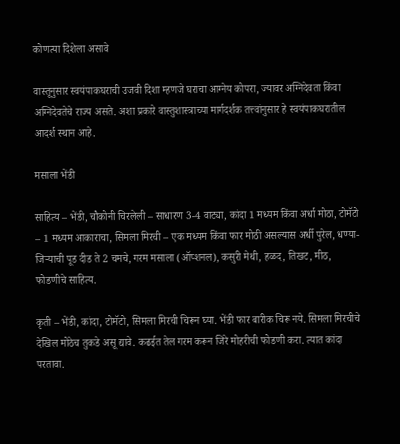कोणत्या दिशेला असावे

वास्तूनुसार स्वयंपाकघराची उजवी दिशा म्हणजे घराचा आग्नेय कोपरा, ज्यावर अग्निदेवता किंवा अग्निदेवतेचे राज्य असते. अशा प्रकारे वास्तुशास्त्राच्या मार्गदर्शक तत्त्वांनुसार हे स्वयंपाकघरातील आदर्श स्थान आहे.

मसाला भेंडी

साहित्य – भेंडी, चौकोनी चिरलेली – साधारण 3-4 वाट्या, कांदा 1 मध्यम किंवा अर्धा मोठा, टोमॅटो – 1 मध्यम आकाराचा, सिमला मिरची – एक मध्यम किंवा फार मोठी असल्यास अर्धी पुरेल, धण्या-जिर्‍याची पूड दीड ते 2 चमचे, गरम मसाला (ऑप्शनल), कसुरी मेथी, हळद, तिखट, मीठ, फोडणीचे साहित्य.

कृती – भेंडी, कांदा, टोमॅटो, सिमला मिरची चिरून घ्या. भेंडी फार बारीक चिरू नये. सिमला मिरचीचे देखिल मोठेच तुकडे असू द्यावे. कढईत तेल गरम करून जिरे मोहरीची फोडणी करा. त्यात कांदा परतावा.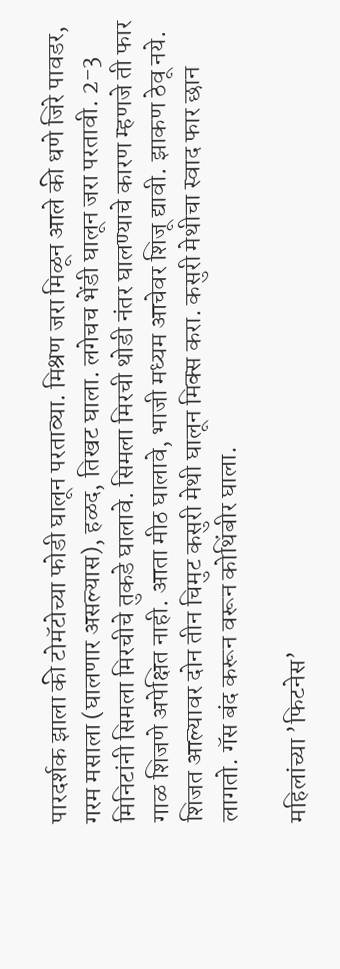पारदर्शक झाला की टोमॅटोच्या फोडी घालून परताव्या. मिश्रण जरा मिळून आले की धणे जिरे पावडर, गरम मसाला (घालणार असल्यास), हळद, तिखट घाला. लगेचच भेंडी घालून जरा परतावी. 2-3 मिनिटांनी सिमला मिरचीचे तुकडे घालावे. सिमला मिरची थोडी नंतर घालण्याचे कारण म्हणजे ती फार गाळ शिजणे अपेक्षित नाही. आता मीठ घालावे, भाजी मध्यम आचेवर शिजू द्यावी. झाकण ठेवू नये. शिजत आल्यावर दोन तीन चिमुट कसुरी मेथी घालून मिक्स करा. कसुरी मेथीचा स्वाद फार छान लागतो. गॅस बंद करून वरून कोथिंबीर घाला.

महिलांच्या ’फिटनेस’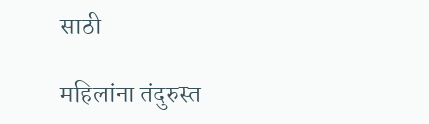साठी

महिलांना तंदुरुस्त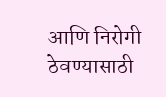आणि निरोगी ठेवण्यासाठी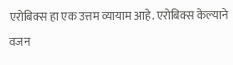एरोबिक्स हा एक उत्तम व्यायाम आहे. एरोबिक्स केल्याने वजन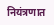नियंत्रणात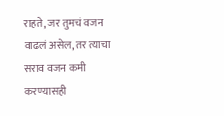राहते, जर तुमचं वजन वाढलं असेल, तर त्याचा सराव वजन कमी करण्यासही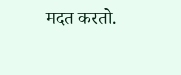मदत करतो.